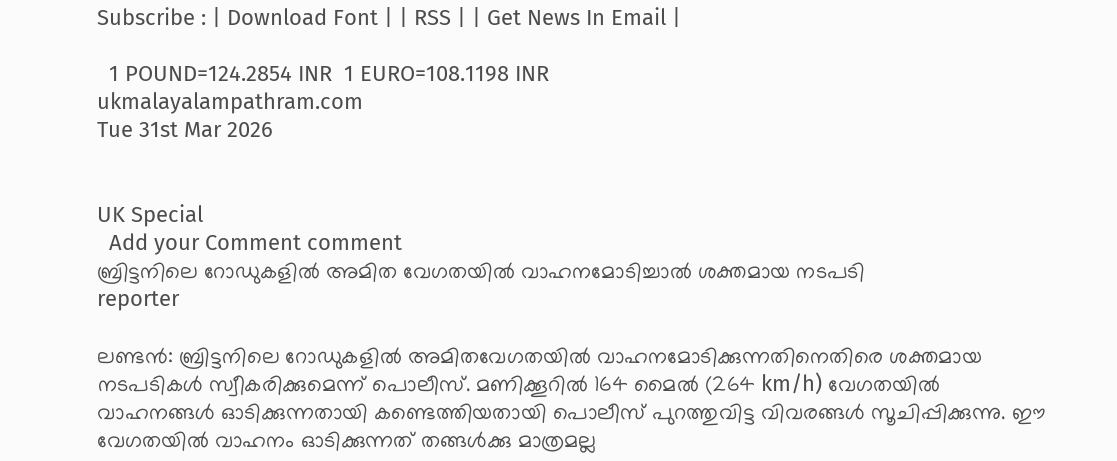Subscribe : | Download Font | | RSS | | Get News In Email |

  1 POUND=124.2854 INR  1 EURO=108.1198 INR
ukmalayalampathram.com
Tue 31st Mar 2026


UK Special
  Add your Comment comment
ബ്രിട്ടനിലെ റോഡുകളില്‍ അമിത വേഗതയില്‍ വാഹനമോടിച്ചാല്‍ ശക്തമായ നടപടി
reporter

ലണ്ടന്‍: ബ്രിട്ടനിലെ റോഡുകളില്‍ അമിതവേഗതയില്‍ വാഹനമോടിക്കുന്നതിനെതിരെ ശക്തമായ നടപടികള്‍ സ്വീകരിക്കുമെന്ന് പൊലീസ്. മണിക്കൂറില്‍ 164 മൈല്‍ (264 km/h) വേഗതയില്‍ വാഹനങ്ങള്‍ ഓടിക്കുന്നതായി കണ്ടെത്തിയതായി പൊലീസ് പുറത്തുവിട്ട വിവരങ്ങള്‍ സൂചിപ്പിക്കുന്നു. ഈ വേഗതയില്‍ വാഹനം ഓടിക്കുന്നത് തങ്ങള്‍ക്കു മാത്രമല്ല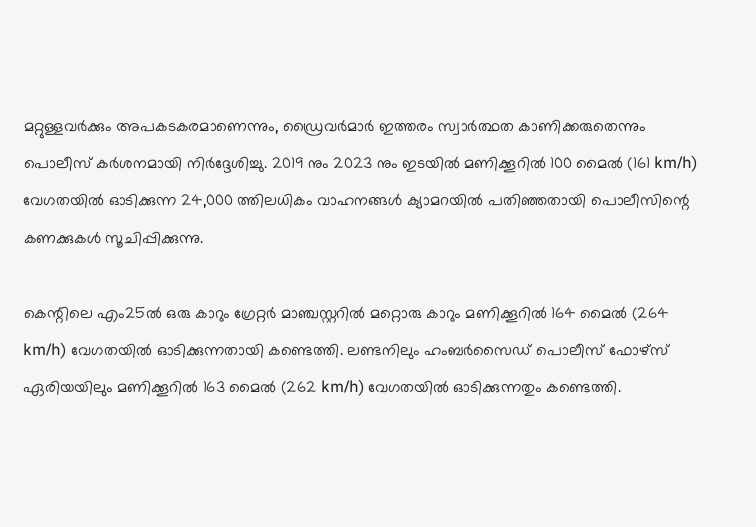മറ്റുള്ളവര്‍ക്കും അപകടകരമാണെന്നും, ഡ്രൈവര്‍മാര്‍ ഇത്തരം സ്വാര്‍ത്ഥത കാണിക്കരുതെന്നും പൊലീസ് കര്‍ശനമായി നിര്‍ദ്ദേശിച്ചു. 2019 നും 2023 നും ഇടയില്‍ മണിക്കൂറില്‍ 100 മൈല്‍ (161 km/h) വേഗതയില്‍ ഓടിക്കുന്ന 24,000 ത്തിലധികം വാഹനങ്ങള്‍ ക്യാമറയില്‍ പതിഞ്ഞതായി പൊലീസിന്റെ കണക്കുകള്‍ സൂചിപ്പിക്കുന്നു.

കെന്റിലെ എം25ല്‍ ഒരു കാറും ഗ്രേറ്റര്‍ മാഞ്ചസ്റ്ററില്‍ മറ്റൊരു കാറും മണിക്കൂറില്‍ 164 മൈല്‍ (264 km/h) വേഗതയില്‍ ഓടിക്കുന്നതായി കണ്ടെത്തി. ലണ്ടനിലും ഹംബര്‍സൈഡ് പൊലീസ് ഫോഴ്സ് ഏരിയയിലും മണിക്കൂറില്‍ 163 മൈല്‍ (262 km/h) വേഗതയില്‍ ഓടിക്കുന്നതും കണ്ടെത്തി.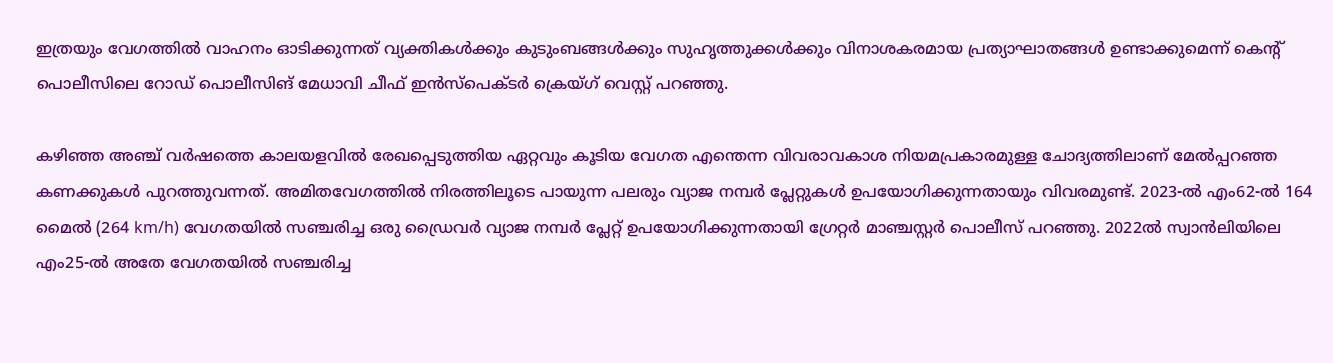ഇത്രയും വേഗത്തില്‍ വാഹനം ഓടിക്കുന്നത് വ്യക്തികള്‍ക്കും കുടുംബങ്ങള്‍ക്കും സുഹൃത്തുക്കള്‍ക്കും വിനാശകരമായ പ്രത്യാഘാതങ്ങള്‍ ഉണ്ടാക്കുമെന്ന് കെന്റ് പൊലീസിലെ റോഡ് പൊലീസിങ് മേധാവി ചീഫ് ഇന്‍സ്പെക്ടര്‍ ക്രെയ്ഗ് വെസ്റ്റ് പറഞ്ഞു.

കഴിഞ്ഞ അഞ്ച് വര്‍ഷത്തെ കാലയളവില്‍ രേഖപ്പെടുത്തിയ ഏറ്റവും കൂടിയ വേഗത എന്തെന്ന വിവരാവകാശ നിയമപ്രകാരമുള്ള ചോദ്യത്തിലാണ് മേല്‍പ്പറഞ്ഞ കണക്കുകള്‍ പുറത്തുവന്നത്. അമിതവേഗത്തില്‍ നിരത്തിലൂടെ പായുന്ന പലരും വ്യാജ നമ്പര്‍ പ്ലേറ്റുകള്‍ ഉപയോഗിക്കുന്നതായും വിവരമുണ്ട്. 2023-ല്‍ എം62-ല്‍ 164 മൈല്‍ (264 km/h) വേഗതയില്‍ സഞ്ചരിച്ച ഒരു ഡ്രൈവര്‍ വ്യാജ നമ്പര്‍ പ്ലേറ്റ് ഉപയോഗിക്കുന്നതായി ഗ്രേറ്റര്‍ മാഞ്ചസ്റ്റര്‍ പൊലീസ് പറഞ്ഞു. 2022ല്‍ സ്വാന്‍ലിയിലെ എം25-ല്‍ അതേ വേഗതയില്‍ സഞ്ചരിച്ച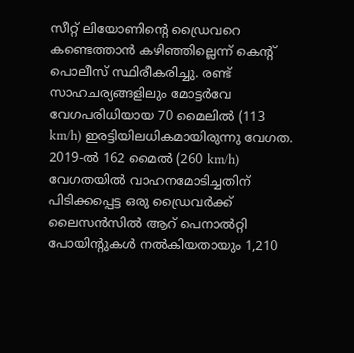സീറ്റ് ലിയോണിന്റെ ഡ്രൈവറെ കണ്ടെത്താന്‍ കഴിഞ്ഞില്ലെന്ന് കെന്റ് പൊലീസ് സ്ഥിരീകരിച്ചു. രണ്ട് സാഹചര്യങ്ങളിലും മോട്ടര്‍വേ വേഗപരിധിയായ 70 മൈലില്‍ (113 km/h) ഇരട്ടിയിലധികമായിരുന്നു വേഗത. 2019-ല്‍ 162 മൈല്‍ (260 km/h) വേഗതയില്‍ വാഹനമോടിച്ചതിന് പിടിക്കപ്പെട്ട ഒരു ഡ്രൈവര്‍ക്ക് ലൈസന്‍സില്‍ ആറ് പെനാല്‍റ്റി പോയിന്റുകള്‍ നല്‍കിയതായും 1,210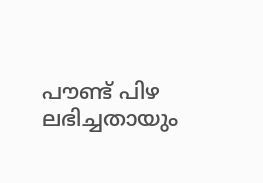പൗണ്ട് പിഴ ലഭിച്ചതായും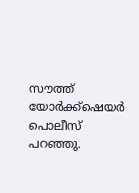സൗത്ത് യോര്‍ക്ക്‌ഷെയര്‍ പൊലീസ് പറഞ്ഞു.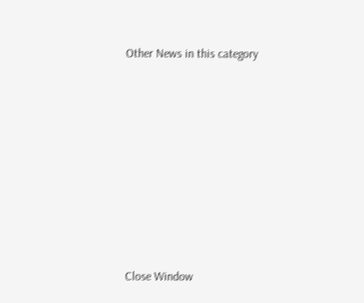Other News in this category








Close Window